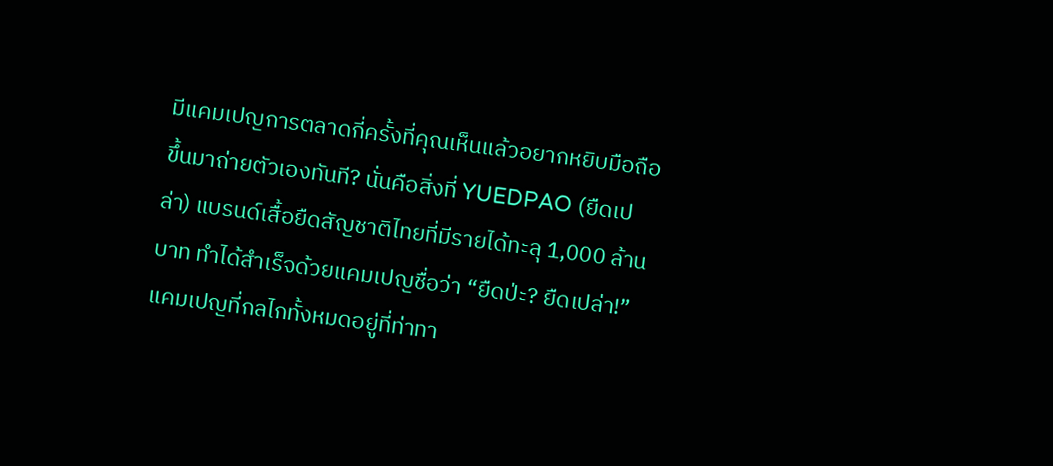มีแคมเปญการตลาดกี่ครั้งที่คุณเห็นแล้วอยากหยิบมือถือขึ้นมาถ่ายตัวเองทันที? นั่นคือสิ่งที่ YUEDPAO (ยืดเปล่า) แบรนด์เสื้อยืดสัญชาติไทยที่มีรายได้ทะลุ 1,000 ล้านบาท ทำได้สำเร็จด้วยแคมเปญชื่อว่า “ยืดป่ะ? ยืดเปล่า!” แคมเปญที่กลไกทั้งหมดอยู่ที่ท่าทา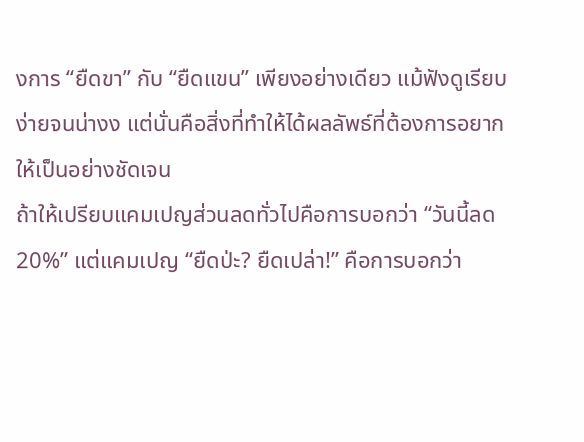งการ “ยืดขา” กับ “ยืดแขน” เพียงอย่างเดียว แม้ฟังดูเรียบง่ายจนน่างง แต่นั่นคือสิ่งที่ทำให้ได้ผลลัพธ์ที่ต้องการอยากให้เป็นอย่างชัดเจน
ถ้าให้เปรียบแคมเปญส่วนลดทั่วไปคือการบอกว่า “วันนี้ลด 20%” แต่แคมเปญ “ยืดป่ะ? ยืดเปล่า!” คือการบอกว่า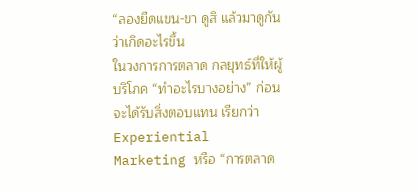“ลองยืดแขน-ขา ดูสิ แล้วมาดูกันว่าเกิดอะไรขึ้น
ในวงการการตลาด กลยุทธ์ที่ให้ผู้บริโภค “ทำอะไรบางอย่าง” ก่อนจะได้รับสิ่งตอบแทน เรียกว่า Experiential Marketing หรือ “การตลาด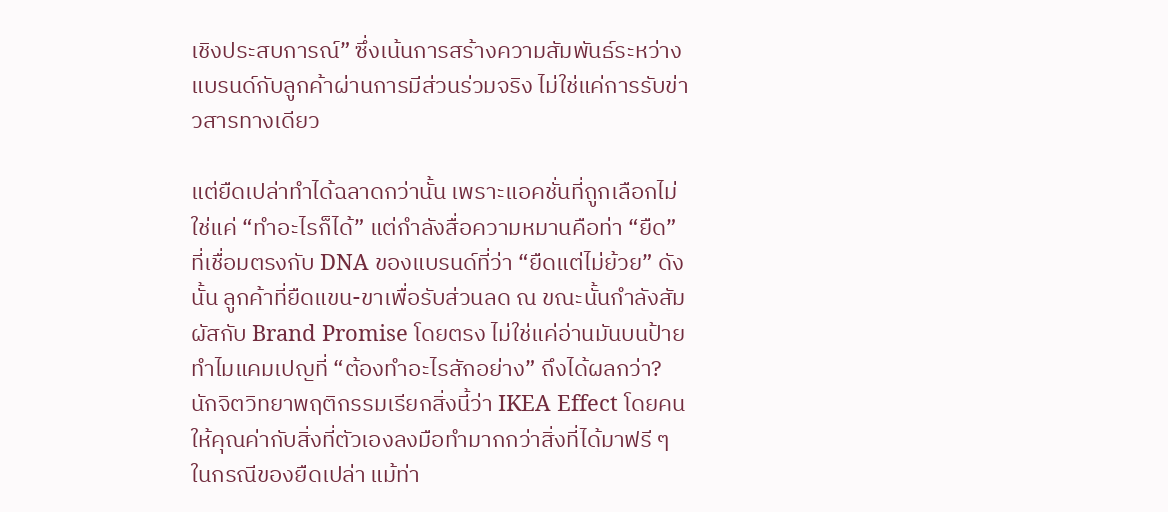เชิงประสบการณ์” ซึ่งเน้นการสร้างความสัมพันธ์ระหว่างแบรนด์กับลูกค้าผ่านการมีส่วนร่วมจริง ไม่ใช่แค่การรับข่าวสารทางเดียว

แต่ยืดเปล่าทำได้ฉลาดกว่านั้น เพราะแอคชั่นที่ถูกเลือกไม่ใช่แค่ “ทำอะไรก็ได้” แต่กำลังสื่อความหมานคือท่า “ยืด” ที่เชื่อมตรงกับ DNA ของแบรนด์ที่ว่า “ยืดแต่ไม่ย้วย” ดังนั้น ลูกค้าที่ยืดแขน-ขาเพื่อรับส่วนลด ณ ขณะนั้นกำลังสัมผัสกับ Brand Promise โดยตรง ไม่ใช่แค่อ่านมันบนป้าย
ทำไมแคมเปญที่ “ต้องทำอะไรสักอย่าง” ถึงได้ผลกว่า?
นักจิตวิทยาพฤติกรรมเรียกสิ่งนี้ว่า IKEA Effect โดยคนให้คุณค่ากับสิ่งที่ตัวเองลงมือทำมากกว่าสิ่งที่ได้มาฟรี ๆ ในกรณีของยืดเปล่า แม้ท่า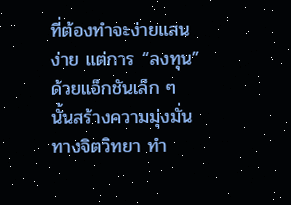ที่ต้องทำจะง่ายแสนง่าย แต่การ “ลงทุน” ด้วยแอ็กชันเล็ก ๆ นั้นสร้างความมุ่งมั่นทางจิตวิทยา ทำ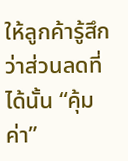ให้ลูกค้ารู้สึกว่าส่วนลดที่ได้นั้น “คุ้มค่า”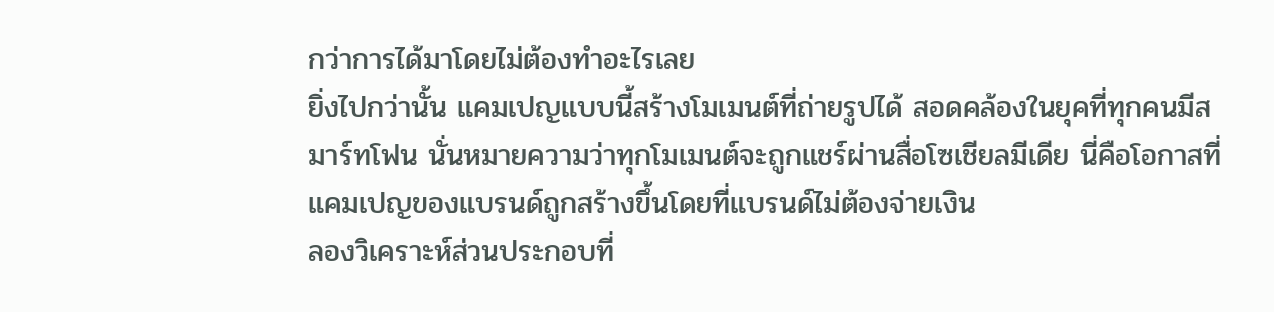กว่าการได้มาโดยไม่ต้องทำอะไรเลย
ยิ่งไปกว่านั้น แคมเปญแบบนี้สร้างโมเมนต์ที่ถ่ายรูปได้ สอดคล้องในยุคที่ทุกคนมีสมาร์ทโฟน นั่นหมายความว่าทุกโมเมนต์จะถูกแชร์ผ่านสื่อโซเชียลมีเดีย นี่คือโอกาสที่แคมเปญของแบรนด์ถูกสร้างขึ้นโดยที่แบรนด์ไม่ต้องจ่ายเงิน
ลองวิเคราะห์ส่วนประกอบที่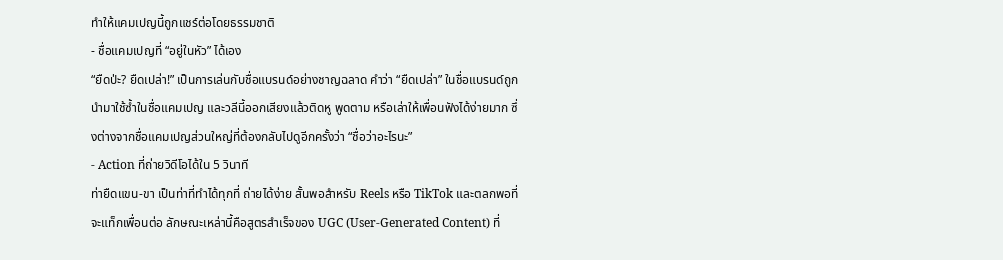ทำให้แคมเปญนี้ถูกแชร์ต่อโดยธรรมชาติ
- ชื่อแคมเปญที่ “อยู่ในหัว” ได้เอง
“ยืดป่ะ? ยืดเปล่า!” เป็นการเล่นกับชื่อแบรนด์อย่างชาญฉลาด คำว่า “ยืดเปล่า” ในชื่อแบรนด์ถูกนำมาใช้ซ้ำในชื่อแคมเปญ และวลีนี้ออกเสียงแล้วติดหู พูดตาม หรือเล่าให้เพื่อนฟังได้ง่ายมาก ซึ่งต่างจากชื่อแคมเปญส่วนใหญ่ที่ต้องกลับไปดูอีกครั้งว่า “ชื่อว่าอะไรนะ”
- Action ที่ถ่ายวิดีโอได้ใน 5 วินาที
ท่ายืดแขน-ขา เป็นท่าที่ทำได้ทุกที่ ถ่ายได้ง่าย สั้นพอสำหรับ Reels หรือ TikTok และตลกพอที่จะแท็กเพื่อนต่อ ลักษณะเหล่านี้คือสูตรสำเร็จของ UGC (User-Generated Content) ที่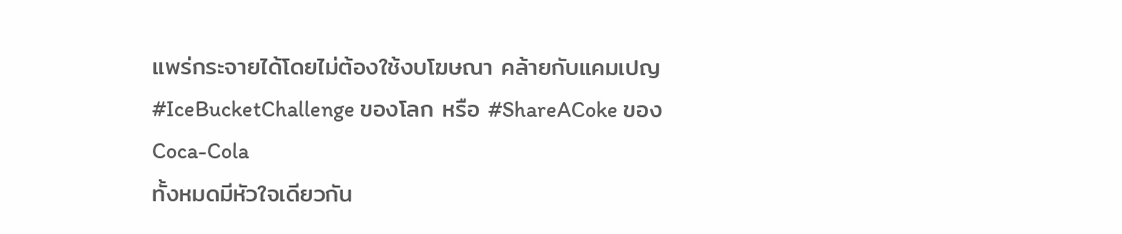แพร่กระจายได้โดยไม่ต้องใช้งบโฆษณา คล้ายกับแคมเปญ #IceBucketChallenge ของโลก หรือ #ShareACoke ของ Coca-Cola
ทั้งหมดมีหัวใจเดียวกัน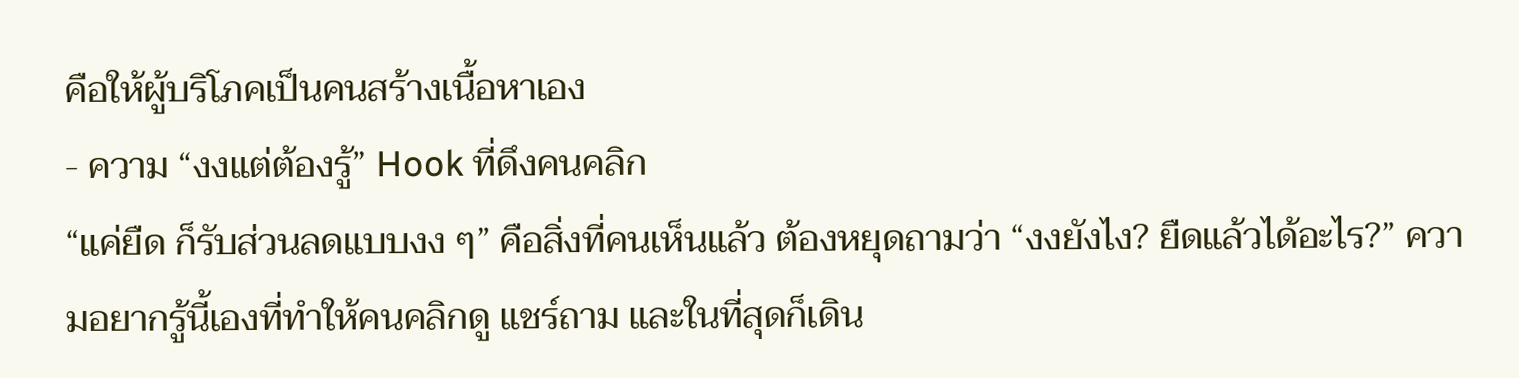คือให้ผู้บริโภคเป็นคนสร้างเนื้อหาเอง
- ความ “งงแต่ต้องรู้” Hook ที่ดึงคนคลิก
“แค่ยืด ก็รับส่วนลดแบบงง ๆ” คือสิ่งที่คนเห็นแล้ว ต้องหยุดถามว่า “งงยังไง? ยืดแล้วได้อะไร?” ความอยากรู้นี้เองที่ทำให้คนคลิกดู แชร์ถาม และในที่สุดก็เดิน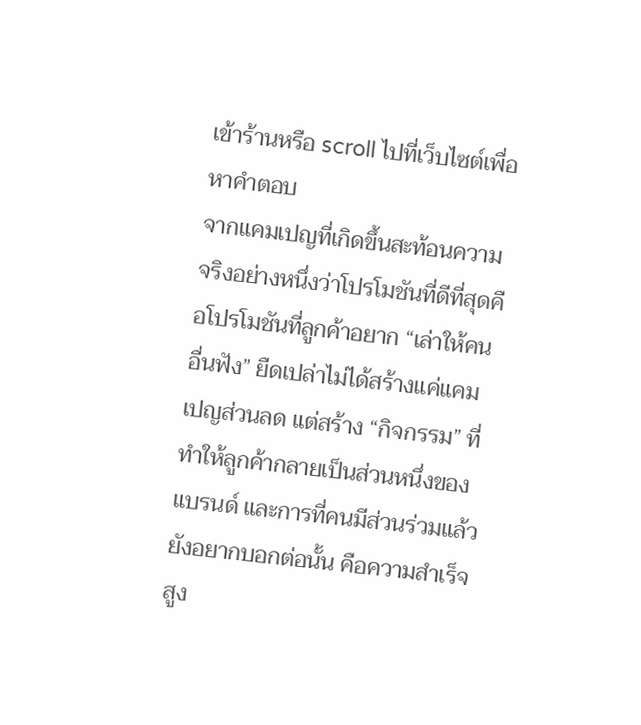เข้าร้านหรือ scroll ไปที่เว็บไซต์เพื่อหาคำตอบ
จากแคมเปญที่เกิดขึ้นสะท้อนความจริงอย่างหนึ่งว่าโปรโมชันที่ดีที่สุดคือโปรโมชันที่ลูกค้าอยาก “เล่าให้คนอื่นฟัง” ยืดเปล่าไม่ได้สร้างแค่แคมเปญส่วนลด แต่สร้าง “กิจกรรม” ที่ทำให้ลูกค้ากลายเป็นส่วนหนึ่งของแบรนด์ และการที่คนมีส่วนร่วมแล้วยังอยากบอกต่อนั้น คือความสำเร็จสูง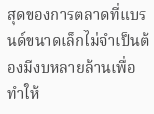สุดของการตลาดที่แบรนด์ขนาดเล็กไม่จำเป็นต้องมีงบหลายล้านเพื่อทำให้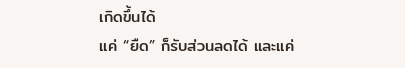เกิดขึ้นได้
แค่ “ยืด” ก็รับส่วนลดได้ และแค่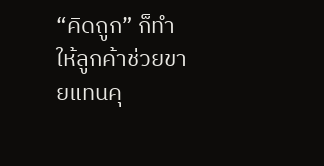“คิดถูก” ก็ทำให้ลูกค้าช่วยขายแทนคุ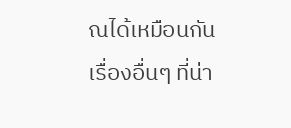ณได้เหมือนกัน
เรื่องอื่นๆ ที่น่า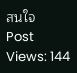สนใจ
Post Views: 144